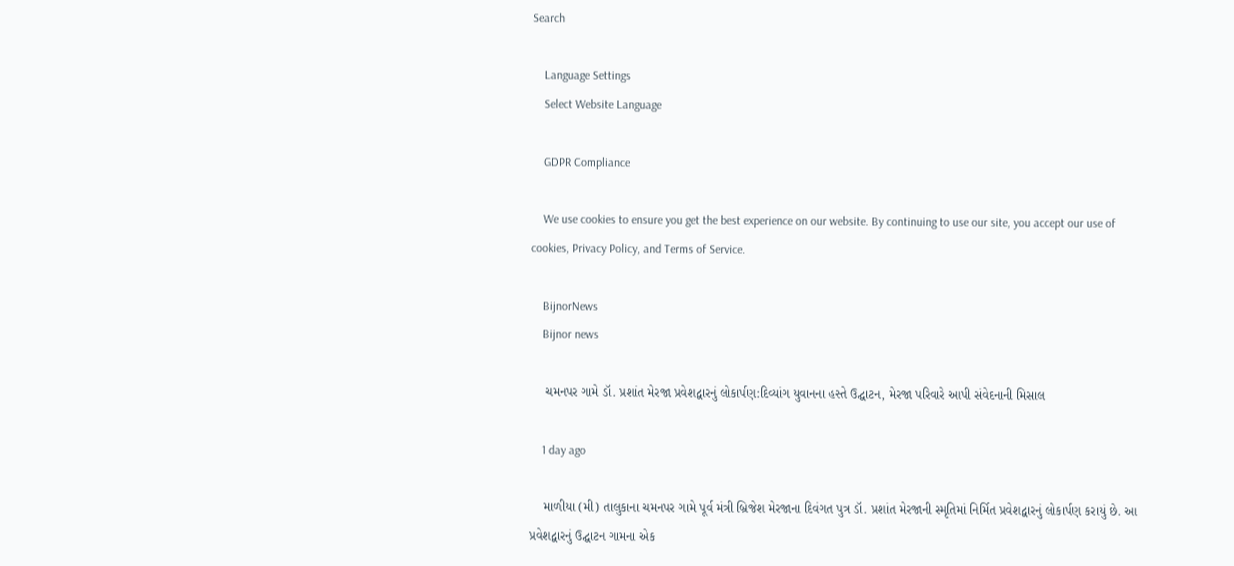Search

    Language Settings
    Select Website Language

    GDPR Compliance

    We use cookies to ensure you get the best experience on our website. By continuing to use our site, you accept our use of cookies, Privacy Policy, and Terms of Service.

    BijnorNews
    Bijnor news

    ચમનપર ગામે ડૉ. પ્રશાંત મેરજા પ્રવેશદ્વારનું લોકાર્પણ:દિવ્યાંગ યુવાનના હસ્તે ઉદ્ઘાટન, મેરજા પરિવારે આપી સંવેદનાની મિસાલ

    1 day ago

    માળીયા (મી) તાલુકાના ચમનપર ગામે પૂર્વ મંત્રી બ્રિજેશ મેરજાના દિવંગત પુત્ર ડૉ. પ્રશાંત મેરજાની સ્મૃતિમાં નિર્મિત પ્રવેશદ્વારનું લોકાર્પણ કરાયું છે. આ પ્રવેશદ્વારનું ઉદ્ઘાટન ગામના એક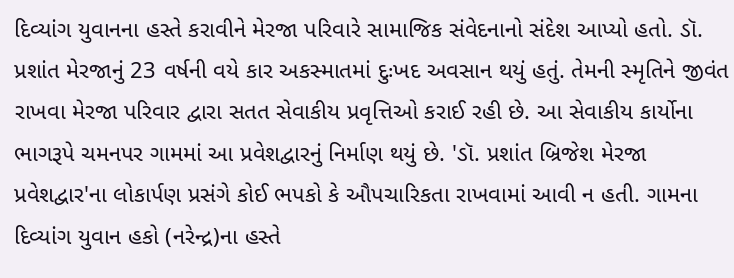દિવ્યાંગ યુવાનના હસ્તે કરાવીને મેરજા પરિવારે સામાજિક સંવેદનાનો સંદેશ આપ્યો હતો. ડૉ. પ્રશાંત મેરજાનું 23 વર્ષની વયે કાર અકસ્માતમાં દુઃખદ અવસાન થયું હતું. તેમની સ્મૃતિને જીવંત રાખવા મેરજા પરિવાર દ્વારા સતત સેવાકીય પ્રવૃત્તિઓ કરાઈ રહી છે. આ સેવાકીય કાર્યોના ભાગરૂપે ચમનપર ગામમાં આ પ્રવેશદ્વારનું નિર્માણ થયું છે. 'ડૉ. પ્રશાંત બ્રિજેશ મેરજા પ્રવેશદ્વાર'ના લોકાર્પણ પ્રસંગે કોઈ ભપકો કે ઔપચારિકતા રાખવામાં આવી ન હતી. ગામના દિવ્યાંગ યુવાન હકો (નરેન્દ્ર)ના હસ્તે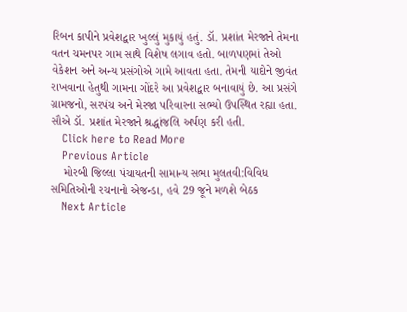રિબન કાપીને પ્રવેશદ્વાર ખુલ્લું મુકાયું હતું. ડૉ. પ્રશાંત મેરજાને તેમના વતન ચમનપર ગામ સાથે વિશેષ લગાવ હતો. બાળપણમાં તેઓ વેકેશન અને અન્ય પ્રસંગોએ ગામે આવતા હતા. તેમની યાદોને જીવંત રાખવાના હેતુથી ગામના ગોંદરે આ પ્રવેશદ્વાર બનાવાયું છે. આ પ્રસંગે ગ્રામજનો, સરપંચ અને મેરજા પરિવારના સભ્યો ઉપસ્થિત રહ્યા હતા. સૌએ ડૉ. પ્રશાંત મેરજાને શ્રદ્ધાંજલિ અર્પણ કરી હતી.
    Click here to Read More
    Previous Article
    મોરબી જિલ્લા પંચાયતની સામાન્ય સભા મુલતવી:વિવિધ સમિતિઓની રચનાનો એજન્ડા, હવે 29 જૂને મળશે બેઠક
    Next Article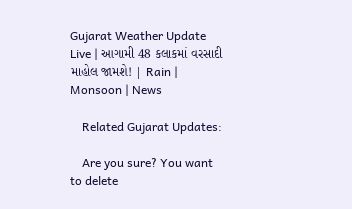Gujarat Weather Update Live | આગામી 48 કલાકમાં વરસાદી માહોલ જામશે! | Rain | Monsoon | News

    Related Gujarat Updates:

    Are you sure? You want to delete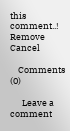this comment..! Remove Cancel

    Comments (0)

      Leave a comment